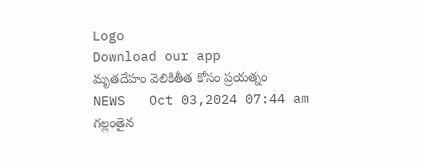Logo
Download our app
మృత‌దేహం వెలికితీత‌ కోసం ప్ర‌య‌త్నం
NEWS   Oct 03,2024 07:44 am
గ‌ల్లంతైన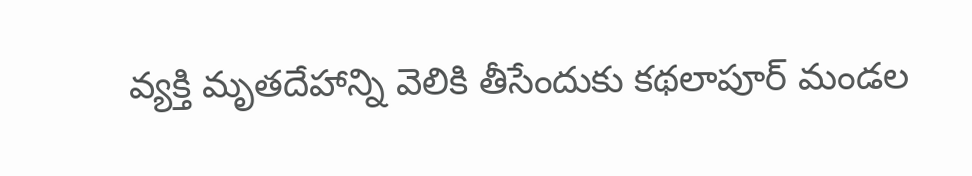వ్య‌క్తి మృత‌దేహాన్ని వెలికి తీసేందుకు కథలాపూర్ మండల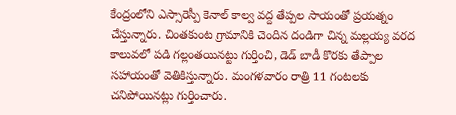కేంద్రంలోని ఎస్సారెస్పీ కెనాల్ కాల్వ వద్ద తేప్పల సాయంతో ప్ర‌య‌త్నం చేస్తున్నారు. చింతకుంట గ్రామానికి చెందిన దండిగా చిన్న మల్లయ్య వరద కాలువలో పడి గల్లంతయినట్టు గుర్తించి, డెడ్ బాడీ కొరకు తేప్పాల సహాయంతో వెతికిస్తున్నారు. మంగళవారం రాత్రి 11 గంటలకు చనిపోయినట్లు గుర్తించారు.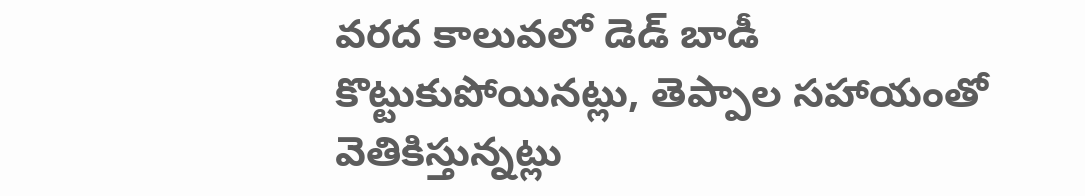వరద కాలువలో డెడ్ బాడీ కొట్టుకుపోయినట్లు, తెప్పాల సహాయంతో వెతికిస్తున్నట్లు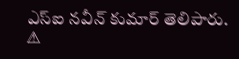ఎస్ఐ నవీన్ కుమార్ తెలిపారు.
⚠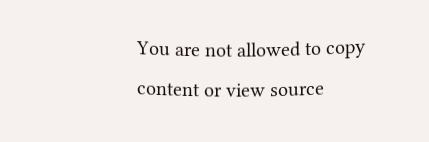You are not allowed to copy content or view source